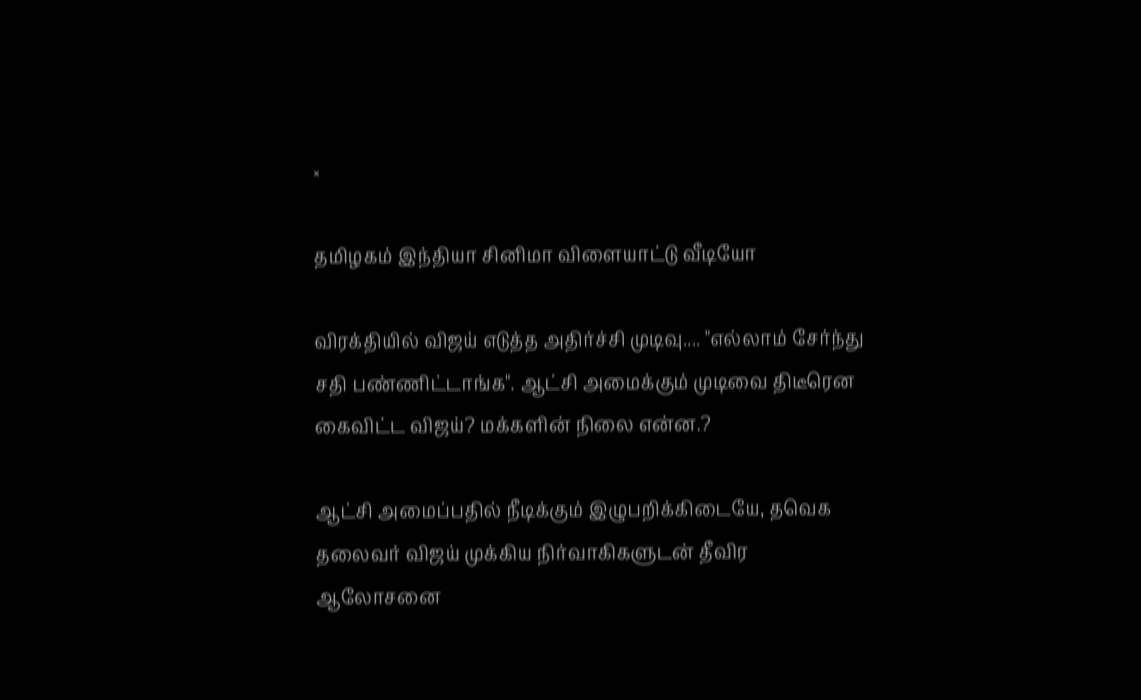×

தமிழகம் இந்தியா சினிமா விளையாட்டு வீடியோ

விரக்தியில் விஜய் எடுத்த அதிர்ச்சி முடிவு.... "எல்லாம் சேர்ந்து சதி பண்ணிட்டாங்க". ஆட்சி அமைக்கும் முடிவை திடீரென கைவிட்ட விஜய்? மக்களின் நிலை என்ன.?

ஆட்சி அமைப்பதில் நீடிக்கும் இழுபறிக்கிடையே, தவெக தலைவர் விஜய் முக்கிய நிர்வாகிகளுடன் தீவிர ஆலோசனை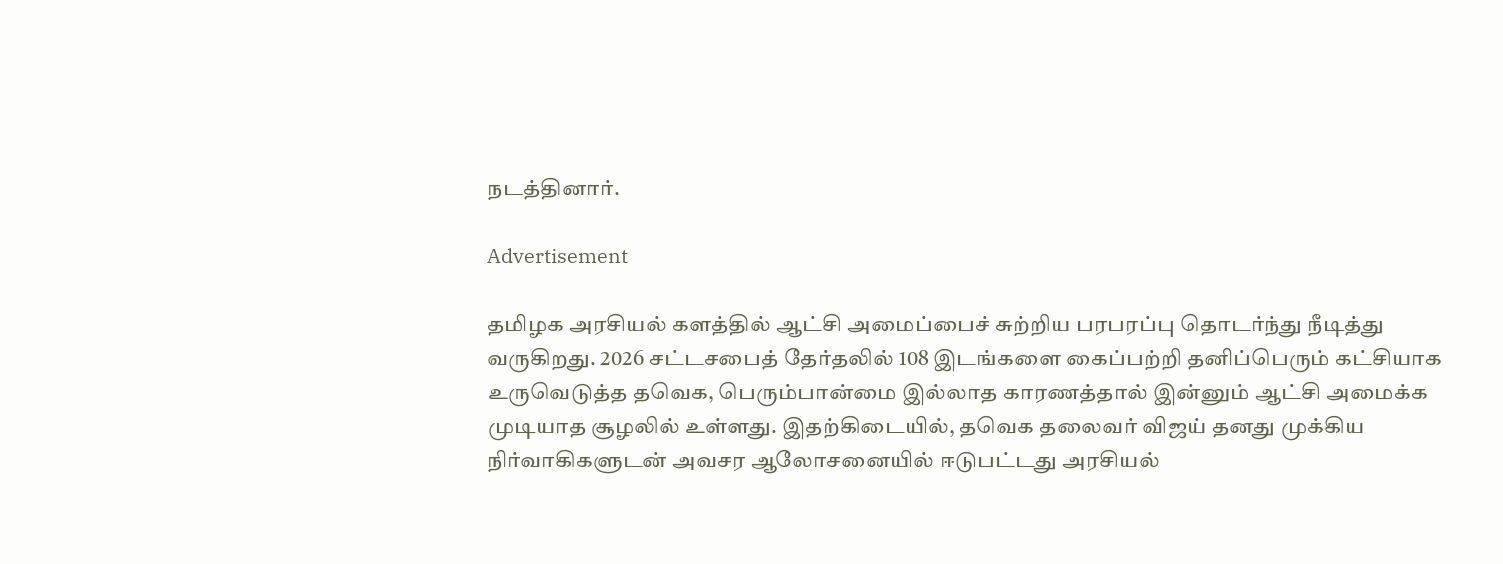நடத்தினார்.

Advertisement

தமிழக அரசியல் களத்தில் ஆட்சி அமைப்பைச் சுற்றிய பரபரப்பு தொடர்ந்து நீடித்து வருகிறது. 2026 சட்டசபைத் தேர்தலில் 108 இடங்களை கைப்பற்றி தனிப்பெரும் கட்சியாக உருவெடுத்த தவெக, பெரும்பான்மை இல்லாத காரணத்தால் இன்னும் ஆட்சி அமைக்க முடியாத சூழலில் உள்ளது. இதற்கிடையில், தவெக தலைவர் விஜய் தனது முக்கிய நிர்வாகிகளுடன் அவசர ஆலோசனையில் ஈடுபட்டது அரசியல்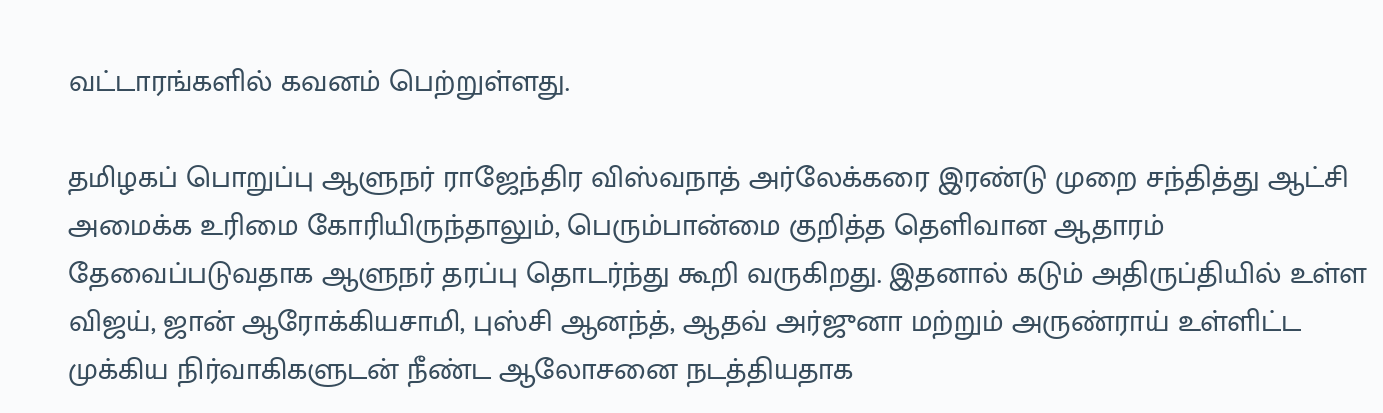வட்டாரங்களில் கவனம் பெற்றுள்ளது.

தமிழகப் பொறுப்பு ஆளுநர் ராஜேந்திர விஸ்வநாத் அர்லேக்கரை இரண்டு முறை சந்தித்து ஆட்சி அமைக்க உரிமை கோரியிருந்தாலும், பெரும்பான்மை குறித்த தெளிவான ஆதாரம் தேவைப்படுவதாக ஆளுநர் தரப்பு தொடர்ந்து கூறி வருகிறது. இதனால் கடும் அதிருப்தியில் உள்ள விஜய், ஜான் ஆரோக்கியசாமி, புஸ்சி ஆனந்த், ஆதவ் அர்ஜுனா மற்றும் அருண்ராய் உள்ளிட்ட முக்கிய நிர்வாகிகளுடன் நீண்ட ஆலோசனை நடத்தியதாக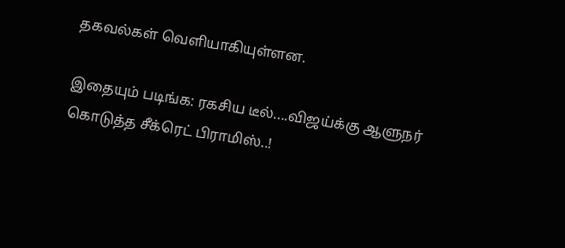தகவல்கள் வெளியாகியுள்ளன.

இதையும் படிங்க: ரகசிய டீல்....விஜய்க்கு ஆளுநர் கொடுத்த சீக்ரெட் பிராமிஸ்..!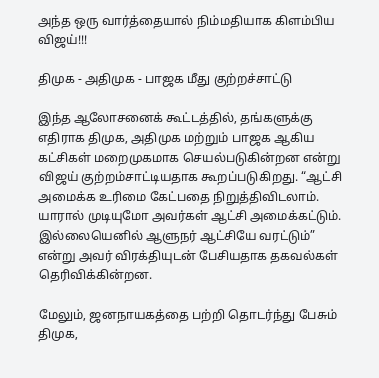அந்த ஒரு வார்த்தையால் நிம்மதியாக கிளம்பிய விஜய்!!!

திமுக - அதிமுக - பாஜக மீது குற்றச்சாட்டு

இந்த ஆலோசனைக் கூட்டத்தில், தங்களுக்கு எதிராக திமுக, அதிமுக மற்றும் பாஜக ஆகிய கட்சிகள் மறைமுகமாக செயல்படுகின்றன என்று விஜய் குற்றம்சாட்டியதாக கூறப்படுகிறது. “ஆட்சி அமைக்க உரிமை கேட்பதை நிறுத்திவிடலாம். யாரால் முடியுமோ அவர்கள் ஆட்சி அமைக்கட்டும். இல்லையெனில் ஆளுநர் ஆட்சியே வரட்டும்” என்று அவர் விரக்தியுடன் பேசியதாக தகவல்கள் தெரிவிக்கின்றன.

மேலும், ஜனநாயகத்தை பற்றி தொடர்ந்து பேசும் திமுக,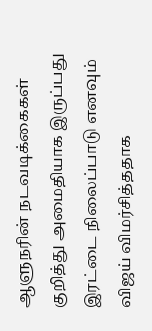ஆளுநரின் நடவடிக்கைகள் குறித்து அமைதியாக இருப்பது இரட்டை நிலைப்பாடு எனவும் விஜய் விமர்சித்ததாக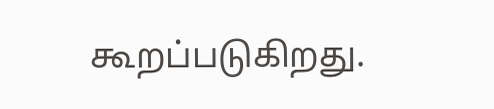கூறப்படுகிறது.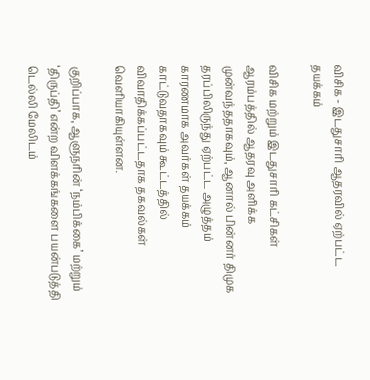விசிக - இடதுசாரி ஆதரவில் ஏற்பட்ட தயக்கம்

விசிக மற்றும் இடதுசாரி கட்சிகள் ஆரம்பத்தில் ஆதரவு அளிக்க முன்வந்ததாகவும், ஆனால் பின்னர் திமுக தரப்பிலிருந்து ஏற்பட்ட அழுத்தம் காரணமாக அவர்கள் தயக்கம் காட்டுவதாகவும் கூட்டத்தில் விவாதிக்கப்பட்டதாக தகவல்கள் வெளியாகியுள்ளன.

குறிப்பாக, ஆளுநரின் ‘நம்பிக்கை’ மற்றும் ‘திருப்தி’ என்ற விளக்கங்களை பயன்படுத்தி டெல்லி மேலிடம்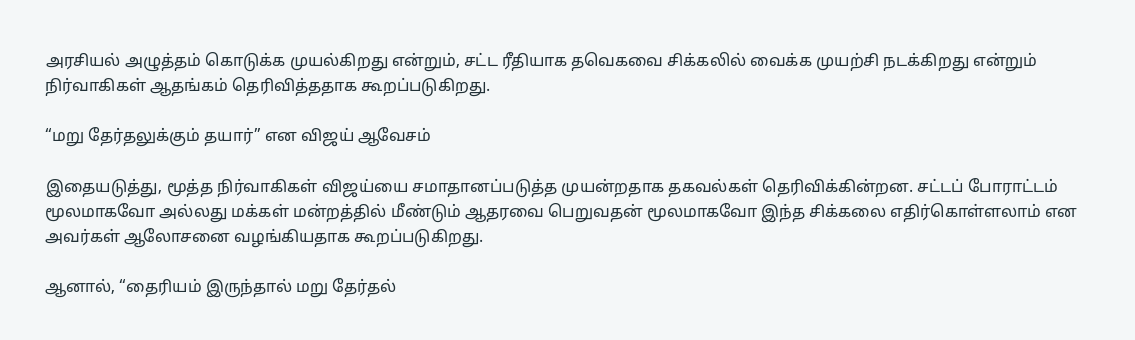அரசியல் அழுத்தம் கொடுக்க முயல்கிறது என்றும், சட்ட ரீதியாக தவெகவை சிக்கலில் வைக்க முயற்சி நடக்கிறது என்றும் நிர்வாகிகள் ஆதங்கம் தெரிவித்ததாக கூறப்படுகிறது.

“மறு தேர்தலுக்கும் தயார்” என விஜய் ஆவேசம்

இதையடுத்து, மூத்த நிர்வாகிகள் விஜய்யை சமாதானப்படுத்த முயன்றதாக தகவல்கள் தெரிவிக்கின்றன. சட்டப் போராட்டம் மூலமாகவோ அல்லது மக்கள் மன்றத்தில் மீண்டும் ஆதரவை பெறுவதன் மூலமாகவோ இந்த சிக்கலை எதிர்கொள்ளலாம் என அவர்கள் ஆலோசனை வழங்கியதாக கூறப்படுகிறது.

ஆனால், “தைரியம் இருந்தால் மறு தேர்தல்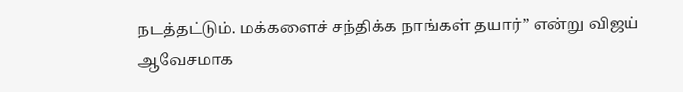நடத்தட்டும். மக்களைச் சந்திக்க நாங்கள் தயார்” என்று விஜய் ஆவேசமாக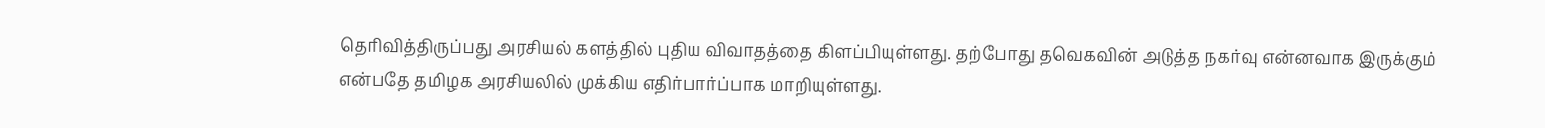தெரிவித்திருப்பது அரசியல் களத்தில் புதிய விவாதத்தை கிளப்பியுள்ளது. தற்போது தவெகவின் அடுத்த நகர்வு என்னவாக இருக்கும் என்பதே தமிழக அரசியலில் முக்கிய எதிர்பார்ப்பாக மாறியுள்ளது.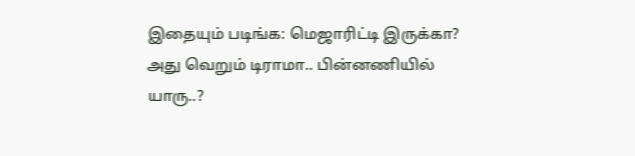இதையும் படிங்க: மெஜாரிட்டி இருக்கா? அது வெறும் டிராமா.. பின்னணியில் யாரு..?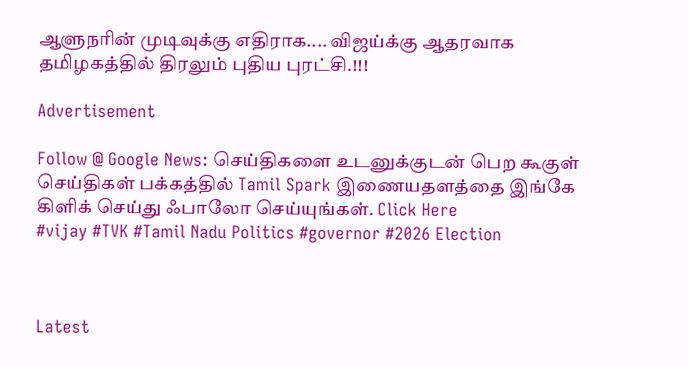ஆளுநரின் முடிவுக்கு எதிராக.... விஜய்க்கு ஆதரவாக தமிழகத்தில் திரலும் புதிய புரட்சி.!!!

Advertisement

Follow @ Google News: செய்திகளை உடனுக்குடன் பெற கூகுள் செய்திகள் பக்கத்தில் Tamil Spark இணையதளத்தை இங்கே கிளிக் செய்து ஃபாலோ செய்யுங்கள். Click Here
#vijay #TVK #Tamil Nadu Politics #governor #2026 Election



Latest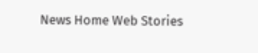News Home Web Stories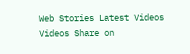Web Stories Latest Videos Videos Share on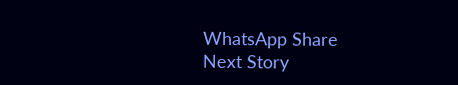WhatsApp Share
Next Story